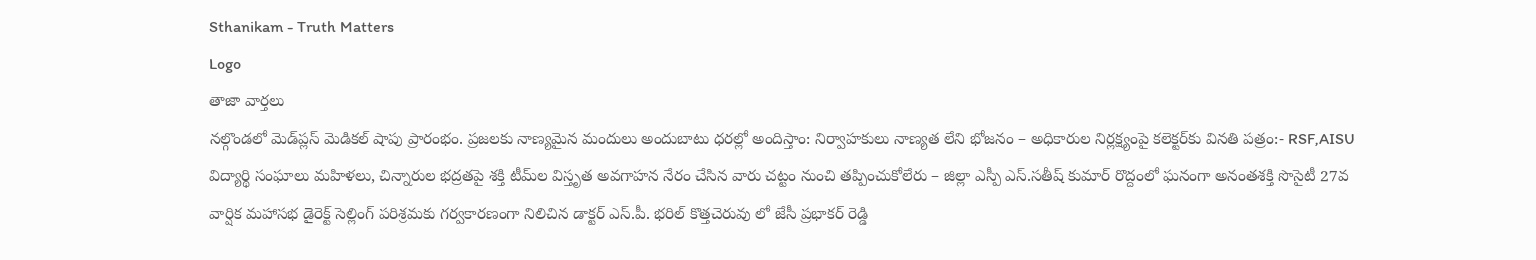Sthanikam - Truth Matters
Logo
తాజా వార్తలు
నల్గొండలో మెడ్‌ప్లస్ మెడికల్ షాపు ప్రారంభం. ప్రజలకు నాణ్యమైన మందులు అందుబాటు ధరల్లో అందిస్తాం: నిర్వాహకులు నాణ్యత లేని భోజనం – అధికారుల నిర్లక్ష్యంపై కలెక్టర్‌కు వినతి పత్రం:- RSF,AISU విద్యార్థి సంఘాలు మహిళలు, చిన్నారుల భద్రతపై శక్తి టీమ్‌ల విస్తృత అవగాహన నేరం చేసిన వారు చట్టం నుంచి తప్పించుకోలేరు – జిల్లా ఎస్పీ ఎస్.సతీష్ కుమార్ రొద్దంలో ఘనంగా అనంతశక్తి సొసైటీ 27వ వార్షిక మహాసభ డైరెక్ట్ సెల్లింగ్ పరిశ్రమకు గర్వకారణంగా నిలిచిన డాక్టర్ ఎస్.పీ. భరిల్ కొత్తచెరువు లో జేసీ ప్రభాకర్ రెడ్డి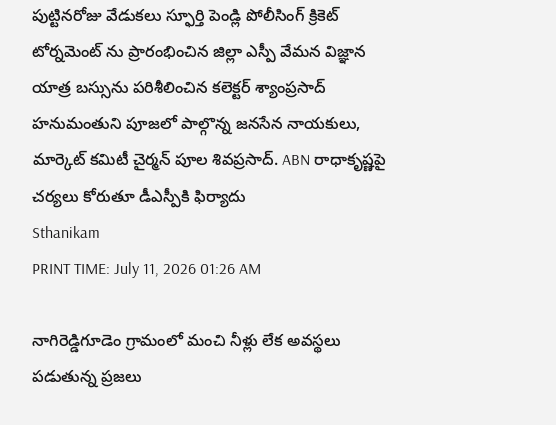పుట్టినరోజు వేడుకలు స్ఫూర్తి పెండ్లి పోలీసింగ్ క్రికెట్ టోర్నమెంట్ ను ప్రారంభించిన జిల్లా ఎస్పీ వేమన విజ్ఞాన యాత్ర బస్సును పరిశీలించిన కలెక్టర్ శ్యాంప్రసాద్ హనుమంతుని పూజలో పాల్గొన్న జనసేన నాయకులు, మార్కెట్ కమిటీ చైర్మన్ పూల శివప్రసాద్. ABN రాధాకృష్ణపై చర్యలు కోరుతూ డీఎస్పీకి ఫిర్యాదు
Sthanikam
PRINT TIME: July 11, 2026 01:26 AM

నాగిరెడ్డిగూడెం గ్రామంలో మంచి నీళ్లు లేక అవస్థలు పడుతున్న ప్రజలు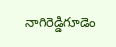నాగిరెడ్డిగూడెం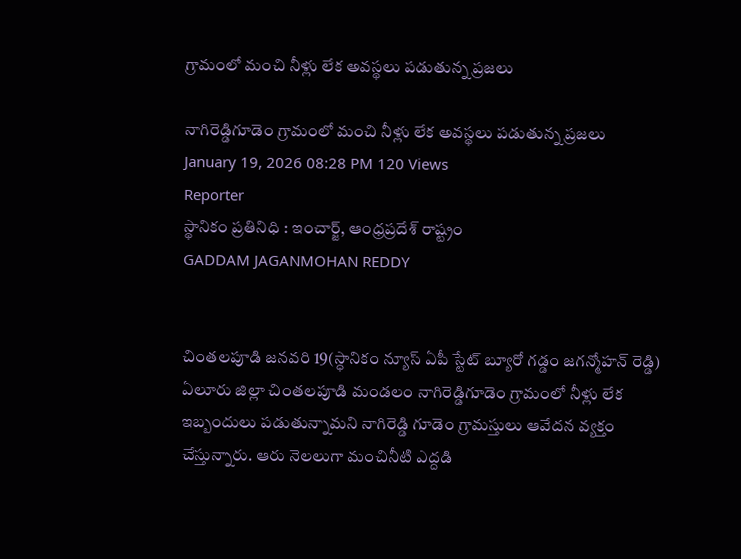గ్రామంలో మంచి నీళ్లు లేక అవస్థలు పడుతున్న ప్రజలు

నాగిరెడ్డిగూడెం గ్రామంలో మంచి నీళ్లు లేక అవస్థలు పడుతున్న ప్రజలు
January 19, 2026 08:28 PM 120 Views
Reporter
స్థానికం ప్రతినిధి : ఇంచార్జ్, ఆంధ్రప్రదేశ్ రాష్ట్రం
GADDAM JAGANMOHAN REDDY


చింతలపూడి జనవరి 19(స్ధానికం న్యూస్ ఏపీ స్టేట్ బ్యూరో గడ్డం జగన్మోహన్ రెడ్డి) ఏలూరు జిల్లా చింతలపూడి మండలం నాగిరెడ్డిగూడెం గ్రామంలో నీళ్లు లేక ఇబ్బందులు పడుతున్నామని నాగిరెడ్డి గూడెం గ్రామస్తులు ఆవేదన వ్యక్తం చేస్తున్నారు. ఆరు నెలలుగా మంచినీటి ఎద్దడి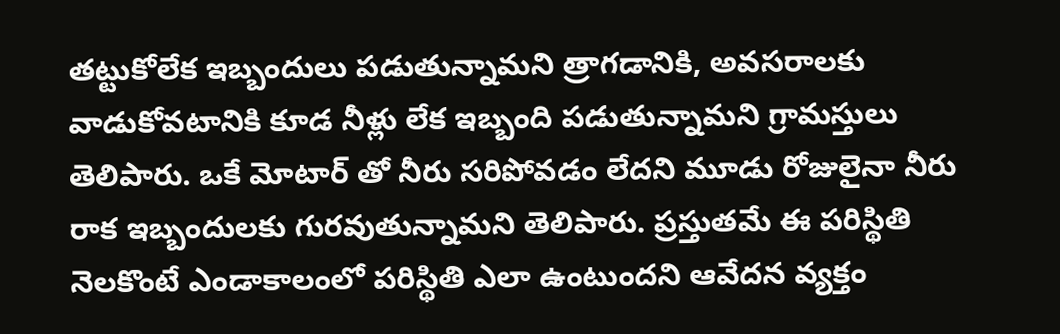తట్టుకోలేక ఇబ్బందులు పడుతున్నామని త్రాగడానికి, అవసరాలకు వాడుకోవటానికి కూడ నీళ్లు లేక ఇబ్బంది పడుతున్నామని గ్రామస్తులు తెలిపారు. ఒకే మోటార్ తో నీరు సరిపోవడం లేదని మూడు రోజులైనా నీరు రాక ఇబ్బందులకు గురవుతున్నామని తెలిపారు. ప్రస్తుతమే ఈ పరిస్థితి నెలకొంటే ఎండాకాలంలో పరిస్థితి ఎలా ఉంటుందని ఆవేదన వ్యక్తం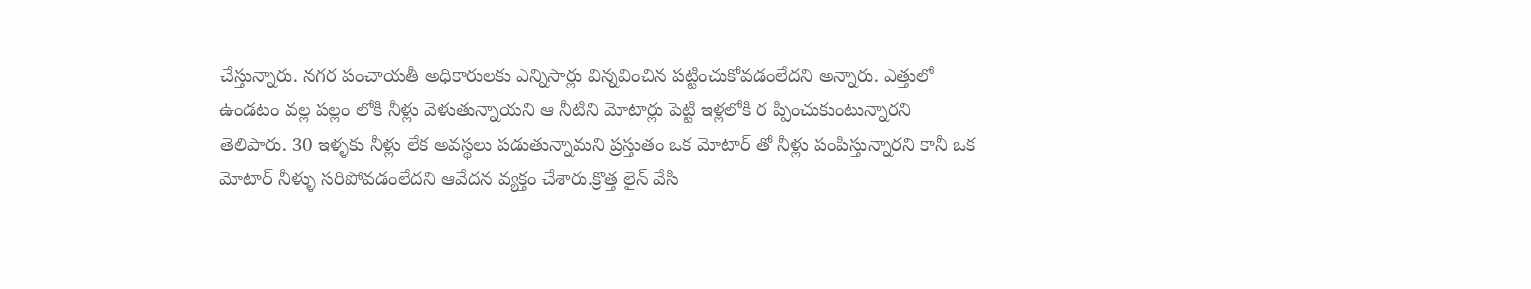చేస్తున్నారు. నగర పంచాయతీ అధికారులకు ఎన్నిసార్లు విన్నవించిన పట్టించుకోవడంలేదని అన్నారు. ఎత్తులో ఉండటం వల్ల పల్లం లోకి నీళ్లు వెళుతున్నాయని ఆ నీటిని మోటార్లు పెట్టి ఇళ్లలోకి ర ప్పించుకుంటున్నారని తెలిపారు. 30 ఇళ్ళకు నీళ్లు లేక అవస్థలు పడుతున్నామని ప్రస్తుతం ఒక మోటార్ తో నీళ్లు పంపిస్తున్నారని కానీ ఒక మోటార్ నీళ్ళు సరిపోవడంలేదని ఆవేదన వ్యక్తం చేశారు.క్రొత్త లైన్ వేసి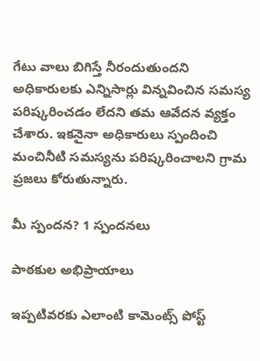గేటు వాలు బిగిస్తే నీరందుతుందని అధికారులకు ఎన్నిసార్లు విన్నవించిన సమస్య పరిష్కరించడం లేదని తమ ఆవేదన వ్యక్తం చేశారు. ఇకనైనా అధికారులు స్పందించి మంచినీటి సమస్యను పరిష్కరించాలని గ్రామ ప్రజలు కోరుతున్నారు.

మీ స్పందన? 1 స్పందనలు

పాఠకుల అభిప్రాయాలు

ఇప్పటివరకు ఎలాంటి కామెంట్స్ పోస్ట్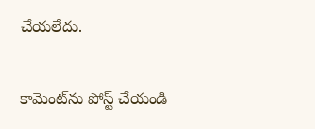చేయలేదు.


కామెంట్‌ను పోస్ట్ చేయండి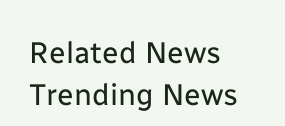Related News
Trending News